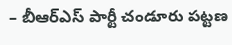– బీఆర్ఎస్ పార్టీ చండూరు పట్టణ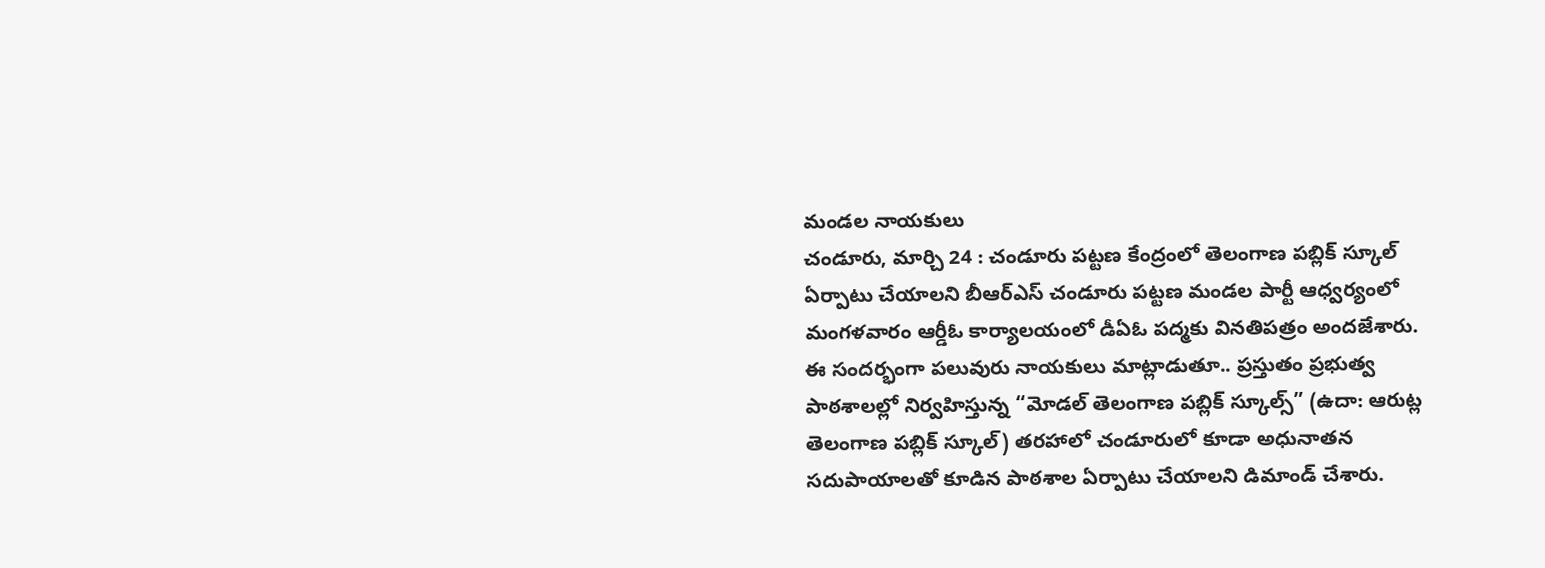మండల నాయకులు
చండూరు, మార్చి 24 : చండూరు పట్టణ కేంద్రంలో తెలంగాణ పబ్లిక్ స్కూల్ ఏర్పాటు చేయాలని బీఆర్ఎస్ చండూరు పట్టణ మండల పార్టీ ఆధ్వర్యంలో మంగళవారం ఆర్డీఓ కార్యాలయంలో డీఏఓ పద్మకు వినతిపత్రం అందజేశారు. ఈ సందర్భంగా పలువురు నాయకులు మాట్లాడుతూ.. ప్రస్తుతం ప్రభుత్వ పాఠశాలల్లో నిర్వహిస్తున్న “మోడల్ తెలంగాణ పబ్లిక్ స్కూల్స్” (ఉదా: ఆరుట్ల తెలంగాణ పబ్లిక్ స్కూల్) తరహాలో చండూరులో కూడా అధునాతన సదుపాయాలతో కూడిన పాఠశాల ఏర్పాటు చేయాలని డిమాండ్ చేశారు.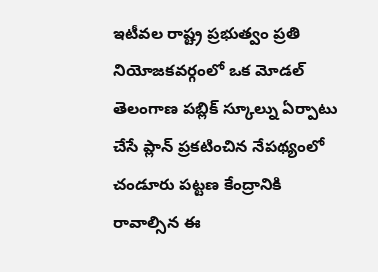ఇటీవల రాష్ట్ర ప్రభుత్వం ప్రతి నియోజకవర్గంలో ఒక మోడల్ తెలంగాణ పబ్లిక్ స్కూల్ను ఏర్పాటు చేసే ప్లాన్ ప్రకటించిన నేపథ్యంలో చండూరు పట్టణ కేంద్రానికి రావాల్సిన ఈ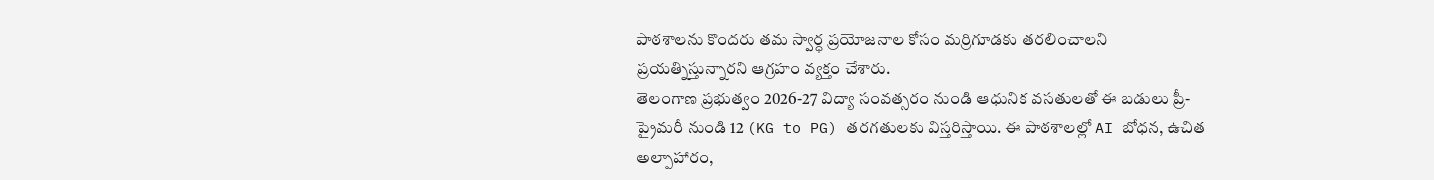పాఠశాలను కొందరు తమ స్వార్ధ ప్రయోజనాల కోసం మర్రిగూడకు తరలించాలని ప్రయత్నిస్తున్నారని ఆగ్రహం వ్యక్తం చేశారు.
తెలంగాణ ప్రభుత్వం 2026-27 విద్యా సంవత్సరం నుండి ఆధునిక వసతులతో ఈ బడులు ప్రీ-ప్రైమరీ నుండి 12 (KG to PG) తరగతులకు విస్తరిస్తాయి. ఈ పాఠశాలల్లో AI బోధన, ఉచిత అల్పాహారం,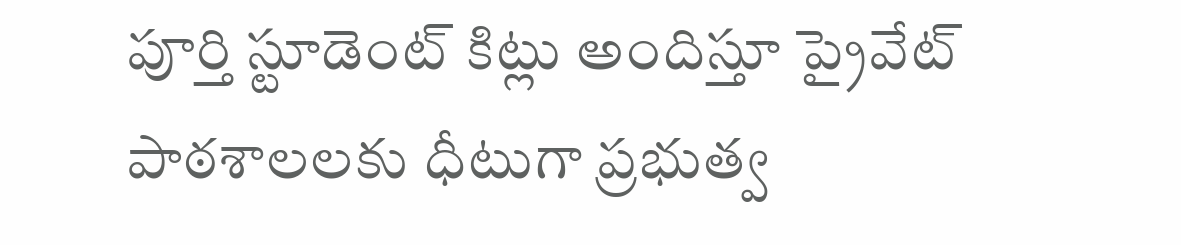పూర్తి స్టూడెంట్ కిట్లు అందిస్తూ ప్రైవేట్ పాఠశాలలకు ధీటుగా ప్రభుత్వ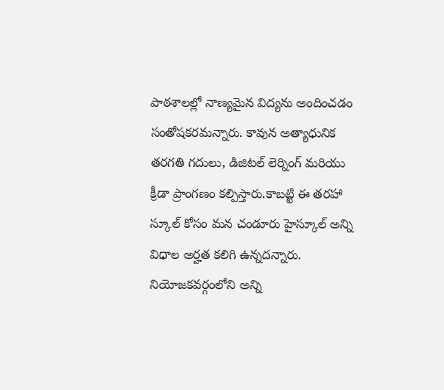పాఠశాలల్లో నాణ్యమైన విద్యను అందించడం సంతోషకరమన్నారు. కావున అత్యాధునిక తరగతి గదులు, డిజిటల్ లెర్నింగ్ మరియు క్రీడా ప్రాంగణం కల్పిస్తారు.కాబట్టి ఈ తరహా స్కూల్ కోసం మన చండూరు హైస్కూల్ అన్ని విధాల అర్హత కలిగి ఉన్నదన్నారు. నియోజకవర్గంలోని అన్ని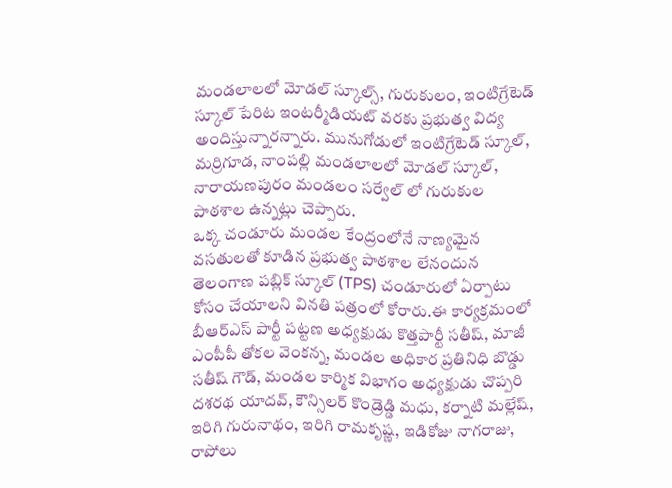మండలాలలో మోడల్ స్కూల్స్, గురుకులం, ఇంటిగ్రేటెడ్ స్కూల్ పేరిట ఇంటర్మీడియట్ వరకు ప్రభుత్వ విద్య అందిస్తున్నారన్నారు. మునుగోడులో ఇంటిగ్రేటెడ్ స్కూల్, మర్రిగూడ, నాంపల్లి మండలాలలో మోడల్ స్కూల్, నారాయణపురం మండలం సర్వేల్ లో గురుకుల పాఠశాల ఉన్నట్లు చెప్పారు.
ఒక్క చండూరు మండల కేంద్రంలోనే నాణ్యమైన వసతులతో కూడిన ప్రభుత్వ పాఠశాల లేనందున తెలంగాణ పబ్లిక్ స్కూల్ (TPS) చండూరులో ఏర్పాటు కోసం చేయాలని వినతి పత్రంలో కోరారు.ఈ కార్యక్రమంలో బీఆర్ఎస్ పార్టీ పట్టణ అధ్యక్షుడు కొత్తపార్టీ సతీష్, మాజీ ఎంపీపీ తోకల వెంకన్న, మండల అధికార ప్రతినిధి బొడ్డు సతీష్ గౌడ్, మండల కార్మిక విభాగం అధ్యక్షుడు చొప్పరి దశరథ యాదవ్, కౌన్సిలర్ కొండ్రెడ్డి మధు, కర్నాటి మల్లేష్, ఇరిగి గురునాథం, ఇరిగి రామకృష్ణ, ఇడికోజు నాగరాజు, రాపోలు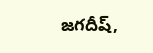జగదీష్,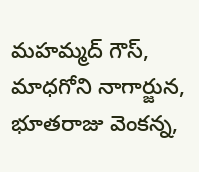మహమ్మద్ గౌస్, మాధగోని నాగార్జున, భూతరాజు వెంకన్న,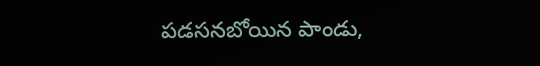పడసనబోయిన పాండు,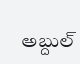అబ్దుల్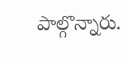పాల్గొన్నారు.